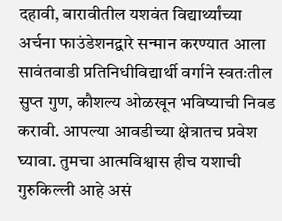दहावी, बारावीतील यशवंत विद्यार्थ्यांच्या अर्चना फाउंडेशनद्वारे सन्मान करण्यात आला
सावंतवाडी प्रतिनिधीविद्यार्थी वर्गाने स्वतःतील सुप्त गुण, कौशल्य ओळखून भविष्याची निवड करावी. आपल्या आवडीच्या क्षेत्रातच प्रवेश घ्यावा. तुमचा आत्मविश्वास हीच यशाची गुरुकिल्ली आहे असं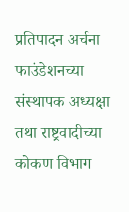प्रतिपादन अर्चना फाउंडेशनच्या संस्थापक अध्यक्षा तथा राष्ट्रवादीच्या कोकण विभाग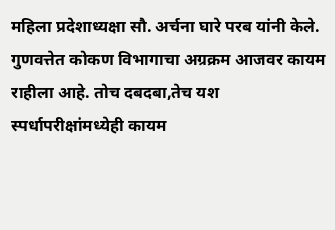महिला प्रदेशाध्यक्षा सौ. अर्चना घारे परब यांनी केले. गुणवत्तेत कोकण विभागाचा अग्रक्रम आजवर कायम राहीला आहे. तोच दबदबा,तेच यश स्पर्धापरीक्षांमध्येही कायम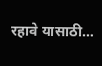रहावे यासाठी…